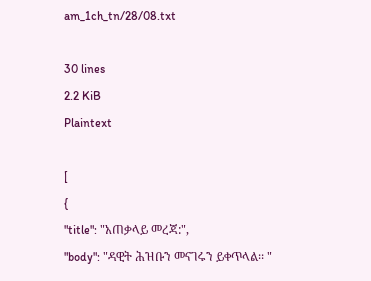am_1ch_tn/28/08.txt

30 lines
2.2 KiB
Plaintext

[
{
"title": "አጠቃላይ መረጃ:",
"body": "ዳዊት ሕዝቡን መናገሩን ይቀጥላል፡፡ "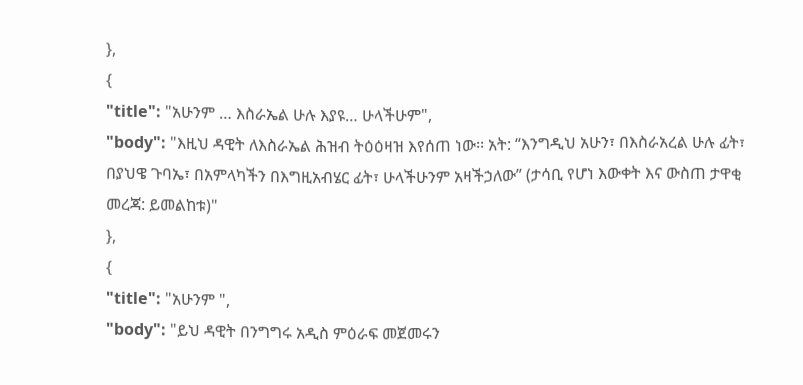},
{
"title": "አሁንም … እስራኤል ሁሉ እያዩ… ሁላችሁም",
"body": "እዚህ ዳዊት ለእስራኤል ሕዝብ ትዕዕዛዝ እየሰጠ ነው፡፡ አት: “እንግዲህ አሁን፣ በእስራአረል ሁሉ ፊት፣ በያህዌ ጉባኤ፣ በአምላካችን በእግዚአብሄር ፊት፣ ሁላችሁንም አዛችኃለው” (ታሳቢ የሆነ እውቀት እና ውስጠ ታዋቂ መረጃ: ይመልከቱ)"
},
{
"title": "አሁንም ",
"body": "ይህ ዳዊት በንግግሩ አዲስ ምዕራፍ መጀመሩን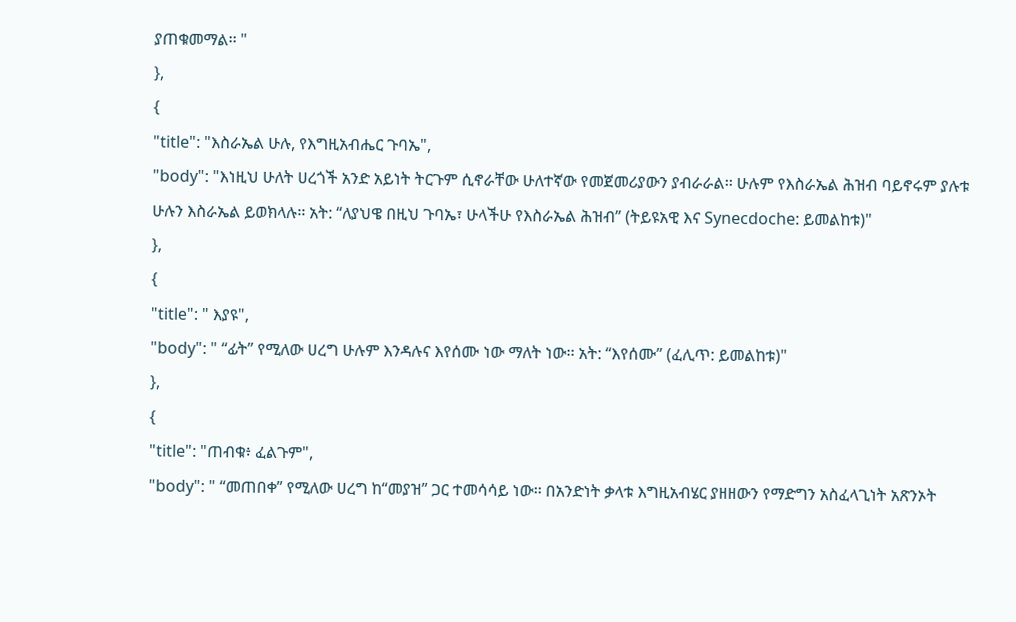ያጠቁመማል፡፡ "
},
{
"title": "እስራኤል ሁሉ, የእግዚአብሔር ጉባኤ",
"body": "እነዚህ ሁለት ሀረጎች አንድ አይነት ትርጉም ሲኖራቸው ሁለተኛው የመጀመሪያውን ያብራራል፡፡ ሁሉም የእስራኤል ሕዝብ ባይኖሩም ያሉቱ ሁሉን እስራኤል ይወክላሉ፡፡ አት: “ለያህዌ በዚህ ጉባኤ፣ ሁላችሁ የእስራኤል ሕዝብ” (ትይዩአዊ እና Synecdoche: ይመልከቱ)"
},
{
"title": " እያዩ",
"body": " “ፊት” የሚለው ሀረግ ሁሉም እንዳሉና እየሰሙ ነው ማለት ነው፡፡ አት: “እየሰሙ” (ፈሊጥ: ይመልከቱ)"
},
{
"title": "ጠብቁ፥ ፈልጉም",
"body": " “መጠበቀ” የሚለው ሀረግ ከ“መያዝ” ጋር ተመሳሳይ ነው፡፡ በአንድነት ቃላቱ እግዚአብሄር ያዘዘውን የማድግን አስፈላጊነት አጽንኦት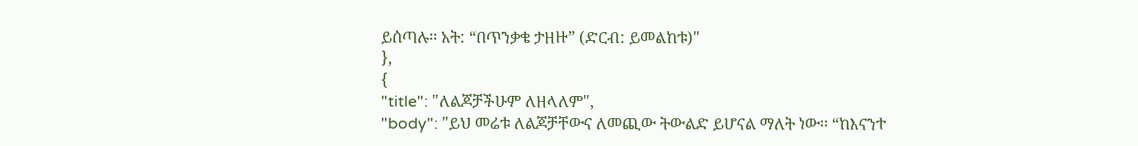ይሰጣሉ፡፡ አት: “በጥንቃቄ ታዘዙ” (ድርብ: ይመልከቱ)"
},
{
"title": "ለልጆቻችሁም ለዘላለም",
"body": "ይህ መሬቱ ለልጆቻቸውና ለመጪው ትውልድ ይሆናል ማለት ነው፡፡ “ከእናንተ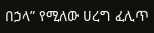በኃላ” የሚለው ሀረግ ፈሊጥ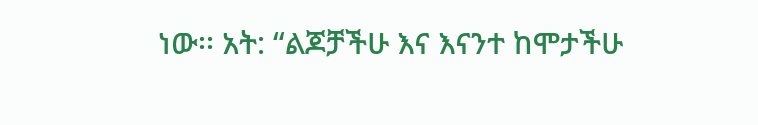ነው፡፡ አት: “ልጆቻችሁ እና እናንተ ከሞታችሁ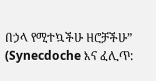በኃላ የሚተኳችሁ ዘሮቻችሁ” (Synecdoche እና ፈሊጥ: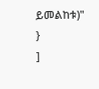ይመልከቱ)"
}
]